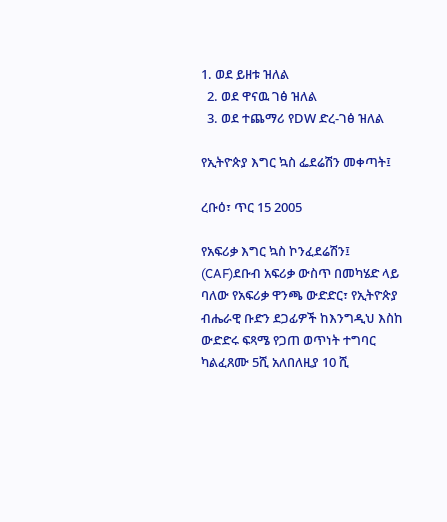1. ወደ ይዘቱ ዝለል
  2. ወደ ዋናዉ ገፅ ዝለል
  3. ወደ ተጨማሪ የDW ድረ-ገፅ ዝለል

የኢትዮጵያ እግር ኳስ ፌደሬሽን መቀጣት፤

ረቡዕ፣ ጥር 15 2005

የአፍሪቃ እግር ኳስ ኮንፈደሬሽን፤ (CAF)ደቡብ አፍሪቃ ውስጥ በመካሄድ ላይ ባለው የአፍሪቃ ዋንጫ ውድድር፣ የኢትዮጵያ ብሔራዊ ቡድን ደጋፊዎች ከእንግዲህ እስከ ውድድሩ ፍጻሜ የጋጠ ወጥነት ተግባር ካልፈጸሙ 5ሺ አለበለዚያ 10 ሺ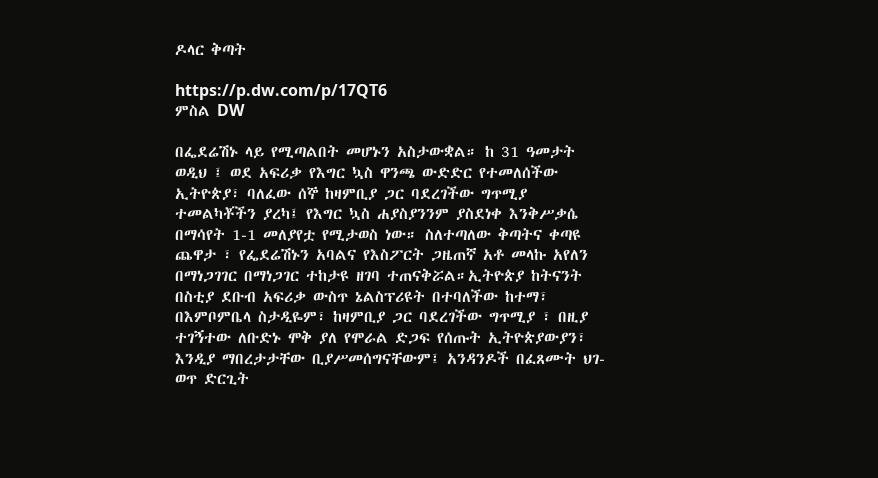ዶላር ቅጣት

https://p.dw.com/p/17QT6
ምስል DW

በፌደሬሽኑ ላይ የሚጣልበት መሆኑን አስታውቋል። ከ 31 ዓመታት ወዲህ ፤ ወደ አፍሪቃ የእግር ኳስ ዋንጫ ውድድር የተመለሰችው ኢትዮጵያ፣ ባለፈው ሰኞ ከዛምቢያ ጋር ባደረገችው ግጥሚያ ተመልካቾችን ያረካ፤ የእግር ኳስ ሐያስያንንም ያስደነቀ እንቅሥቃሴ በማሳየት 1-1 መለያየቷ የሚታወስ ነው። ስለተጣለው ቅጣትና ቀጣዩ ጨዋታ ፣ የፌደሬሽኑን አባልና የእስፖርት ጋዜጠኛ አቶ መላኩ አየለን በማነጋገገር በማነጋገር ተከታዩ ዘገባ ተጠናቅሯል።ኢትዮጵያ ከትናንት በስቲያ ደቡብ አፍሪቃ ውስጥ ኔልስፕሪዩት በተባለችው ከተማ፣ በእምቦምቤላ ስታዲዬም፣ ከዛምቢያ ጋር ባደረገችው ግጥሚያ ፣ በዚያ ተገኝተው ለቡድኑ ሞቅ ያለ የሞራል ድጋፍ የሰጡት ኢትዮጵያውያን፣ እንዲያ ማበረታታቸው ቢያሥመሰግናቸውም፤ አንዳንዶች በፈጸሙት ህገ-ወጥ ድርጊት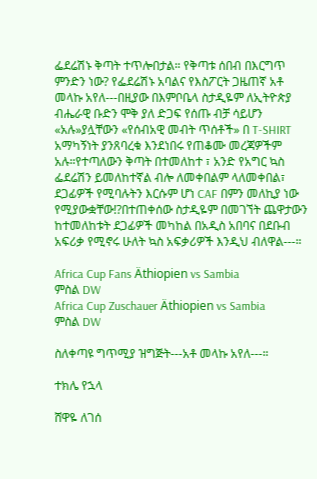ፌደሬሽኑ ቅጣት ተጥሎበታል። የቅጣቱ ሰበብ በእርግጥ ምንድን ነው? የፌደሬሽኑ አባልና የእስፖርት ጋዜጠኛ አቶ መላኩ አየለ---በዚያው በእምቦቤላ ስታዲዬም ለኢትዮጵያ ብሔራዊ ቡድን ሞቅ ያለ ድጋፍ የሰጡ ብቻ ሳይሆን «አሉ»ያሏቸውን «የሰብአዊ መብት ጥሰቶች» በ T-SHIRT አማካኝነት ያንጸባረቁ እንደነበሩ የጠቆሙ መረጃዎችም አሉ።የተጣለውን ቅጣት በተመለከተ ፣ አንድ የአግር ኳስ ፌደሬሽን ይመለከተኛል ብሎ ለመቀበልም ላለመቀበል፣ ደጋፊዎች የሚባሉትን እርሱም ሆነ CAF በምን መለኪያ ነው የሚያውቋቸው!?በተጠቀሰው ስታዲዬም በመገኘት ጨዋታውን ከተመለከቱት ደጋፊዎች መካከል በአዲስ አበባና በደቡብ አፍሪቃ የሚኖሩ ሁለት ኳስ አፍቃሪዎች እንዲህ ብለዋል---።

Africa Cup Fans Äthiopien vs Sambia
ምስል DW
Africa Cup Zuschauer Äthiopien vs Sambia
ምስል DW

ስለቀጣዩ ግጥሚያ ዝግጅት---አቶ መላኩ አየለ---።

ተክሌ የኋላ

ሸዋዬ ለገሰ